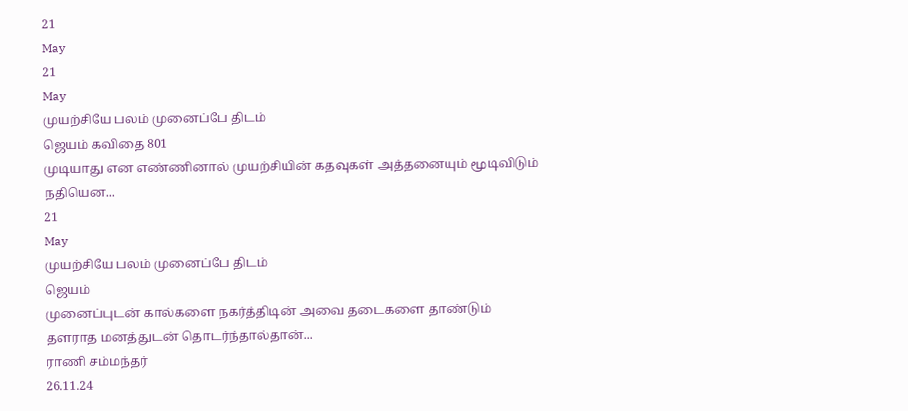21
May
21
May
முயற்சியே பலம் முனைப்பே திடம்
ஜெயம் கவிதை 801
முடியாது என எண்ணினால் முயற்சியின் கதவுகள் அத்தனையும் மூடிவிடும்
நதியென...
21
May
முயற்சியே பலம் முனைப்பே திடம்
ஜெயம்
முனைப்புடன் கால்களை நகர்த்திடின் அவை தடைகளை தாண்டும்
தளராத மனத்துடன் தொடர்ந்தால்தான்...
ராணி சம்மந்தர்
26.11.24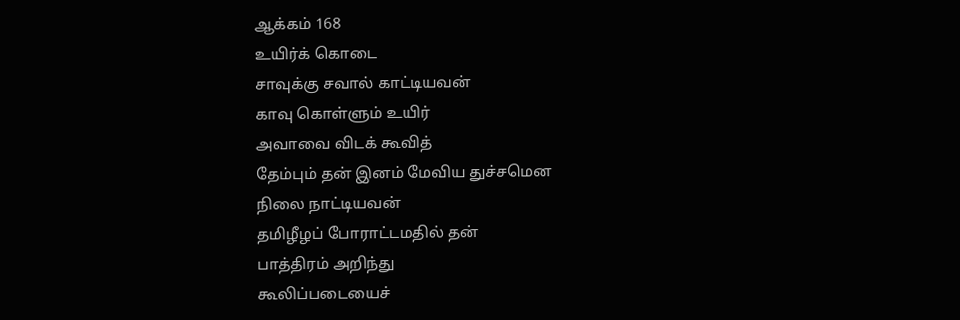ஆக்கம் 168
உயிர்க் கொடை
சாவுக்கு சவால் காட்டியவன்
காவு கொள்ளும் உயிர்
அவாவை விடக் கூவித்
தேம்பும் தன் இனம் மேவிய துச்சமென
நிலை நாட்டியவன்
தமிழீழப் போராட்டமதில் தன்
பாத்திரம் அறிந்து
கூலிப்படையைச்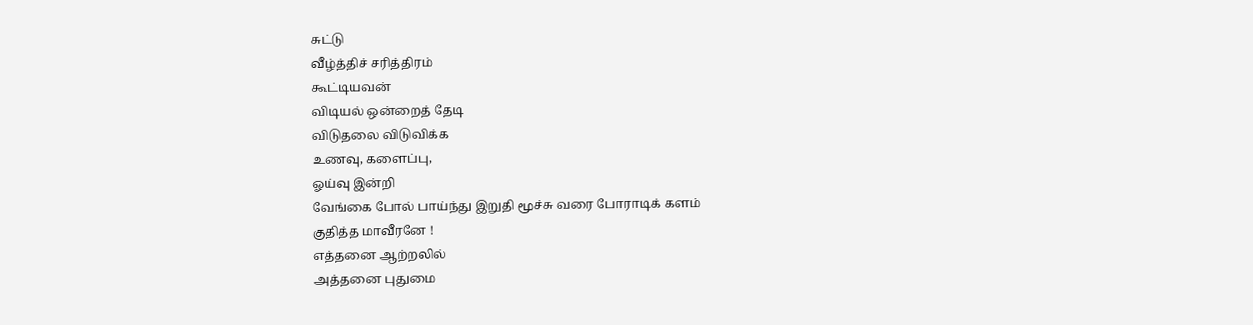சுட்டு
வீழ்த்திச் சரித்திரம்
கூட்டியவன்
விடியல் ஒன்றைத் தேடி
விடுதலை விடுவிக்க
உணவு, களைப்பு,
ஓய்வு இன்றி
வேங்கை போல் பாய்ந்து இறுதி மூச்சு வரை போராடிக் களம்
குதித்த மாவீரனே !
எத்தனை ஆற்றலில்
அத்தனை புதுமை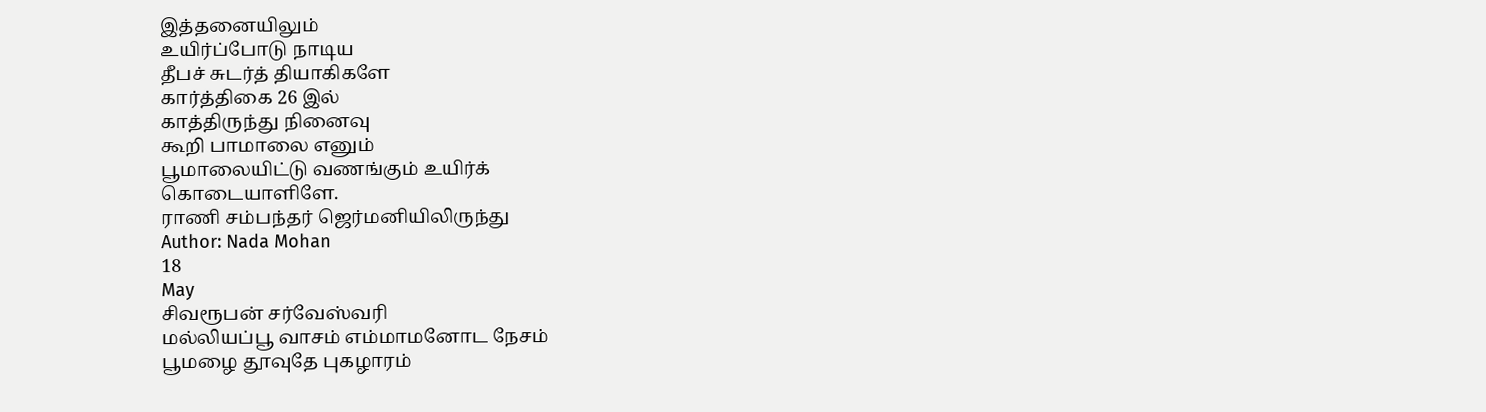இத்தனையிலும்
உயிர்ப்போடு நாடிய
தீபச் சுடர்த் தியாகிகளே
கார்த்திகை 26 இல்
காத்திருந்து நினைவு
கூறி பாமாலை எனும்
பூமாலையிட்டு வணங்கும் உயிர்க்
கொடையாளிளே.
ராணி சம்பந்தர் ஜெர்மனியிலிருந்து
Author: Nada Mohan
18
May
சிவரூபன் சர்வேஸ்வரி
மல்லியப்பூ வாசம் எம்மாமனோட நேசம்
பூமழை தூவுதே புகழாரம்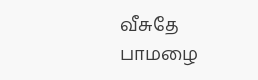வீசுதே
பாமழை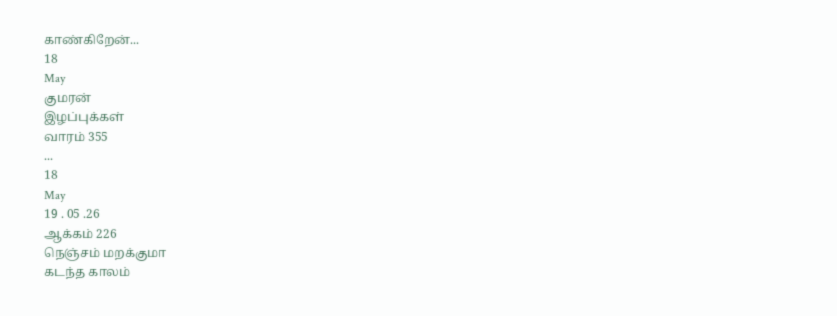காண்கிறேன்...
18
May
குமரன்
இழப்புக்கள்
வாரம் 355
...
18
May
19 . 05 .26
ஆக்கம் 226
நெஞ்சம் மறக்குமா
கடந்த காலம்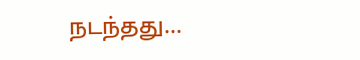நடந்தது...